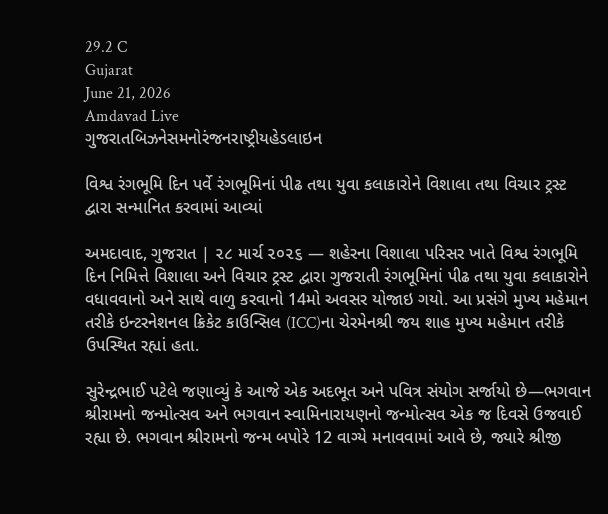29.2 C
Gujarat
June 21, 2026
Amdavad Live
ગુજરાતબિઝનેસમનોરંજનરાષ્ટ્રીયહેડલાઇન

વિશ્વ રંગભૂમિ દિન પર્વે રંગભૂમિનાં પીઢ તથા યુવા કલાકારોને વિશાલા તથા વિચાર ટ્રસ્ટ દ્વારા સન્માનિત કરવામાં આવ્યાં

અમદાવાદ, ગુજરાત | ૨૮ માર્ચ ૨૦૨૬ — શહેરના વિશાલા પરિસર ખાતે વિશ્વ રંગભૂમિ દિન નિમિત્તે વિશાલા અને વિચાર ટ્રસ્ટ દ્વારા ગુજરાતી રંગભૂમિનાં પીઢ તથા યુવા કલાકારોને વધાવવાનો અને સાથે વાળુ કરવાનો 14મો અવસર યોજાઇ ગયો. આ પ્રસંગે મુખ્ય મહેમાન તરીકે ઇન્ટરનેશનલ ક્રિકેટ કાઉન્સિલ (ICC)ના ચેરમેનશ્રી જય શાહ મુખ્ય મહેમાન તરીકે ઉપસ્થિત રહ્યાં હતા.

સુરેન્દ્રભાઈ પટેલે જણાવ્યું કે આજે એક અદભૂત અને પવિત્ર સંયોગ સર્જાયો છે—ભગવાન શ્રીરામનો જન્મોત્સવ અને ભગવાન સ્વામિનારાયણનો જન્મોત્સવ એક જ દિવસે ઉજવાઈ રહ્યા છે. ભગવાન શ્રીરામનો જન્મ બપોરે 12 વાગ્યે મનાવવામાં આવે છે, જ્યારે શ્રીજી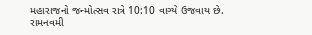મહારાજનો જન્મોત્સવ રાત્રે 10:10 વાગ્યે ઉજવાય છે. રામનવમી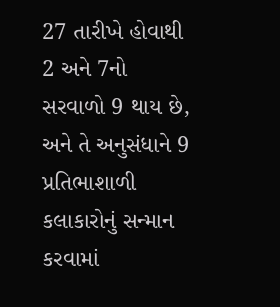27 તારીખે હોવાથી 2 અને 7નો સરવાળો 9 થાય છે, અને તે અનુસંધાને 9 પ્રતિભાશાળી કલાકારોનું સન્માન કરવામાં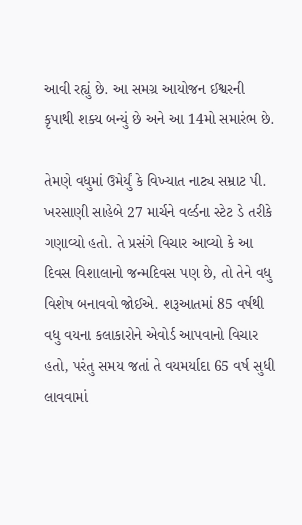આવી રહ્યું છે. આ સમગ્ર આયોજન ઈશ્વરની કૃપાથી શક્ય બન્યું છે અને આ 14મો સમારંભ છે.

તેમણે વધુમાં ઉમેર્યું કે વિખ્યાત નાટ્ય સમ્રાટ પી. ખરસાણી સાહેબે 27 માર્ચને વર્લ્ડના સ્ટેટ ડે તરીકે ગણાવ્યો હતો. તે પ્રસંગે વિચાર આવ્યો કે આ દિવસ વિશાલાનો જન્મદિવસ પણ છે, તો તેને વધુ વિશેષ બનાવવો જોઈએ. શરૂઆતમાં 85 વર્ષથી વધુ વયના કલાકારોને એવોર્ડ આપવાનો વિચાર હતો, પરંતુ સમય જતાં તે વયમર્યાદા 65 વર્ષ સુધી લાવવામાં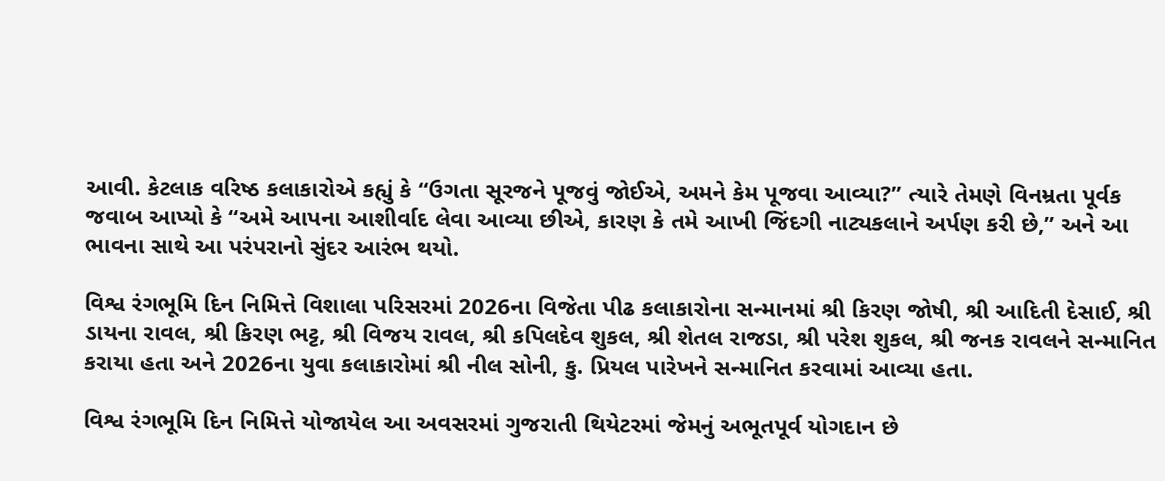આવી. કેટલાક વરિષ્ઠ કલાકારોએ કહ્યું કે “ઉગતા સૂરજને પૂજવું જોઈએ, અમને કેમ પૂજવા આવ્યા?” ત્યારે તેમણે વિનમ્રતા પૂર્વક જવાબ આપ્યો કે “અમે આપના આશીર્વાદ લેવા આવ્યા છીએ, કારણ કે તમે આખી જિંદગી નાટ્યકલાને અર્પણ કરી છે,” અને આ ભાવના સાથે આ પરંપરાનો સુંદર આરંભ થયો.

વિશ્વ રંગભૂમિ દિન નિમિત્તે વિશાલા પરિસરમાં 2026ના વિજેતા પીઢ કલાકારોના સન્માનમાં શ્રી કિરણ જોષી, શ્રી આદિતી દેસાઈ, શ્રી ડાયના રાવલ, શ્રી કિરણ ભટ્ટ, શ્રી વિજય રાવલ, શ્રી કપિલદેવ શુકલ, શ્રી શેતલ રાજડા, શ્રી પરેશ શુકલ, શ્રી જનક રાવલને સન્માનિત કરાયા હતા અને 2026ના યુવા કલાકારોમાં શ્રી નીલ સોની, કુ. પ્રિયલ પારેખને સન્માનિત કરવામાં આવ્યા હતા.

વિશ્વ રંગભૂમિ દિન નિમિત્તે યોજાયેલ આ અવસરમાં ગુજરાતી થિયેટરમાં જેમનું અભૂતપૂર્વ યોગદાન છે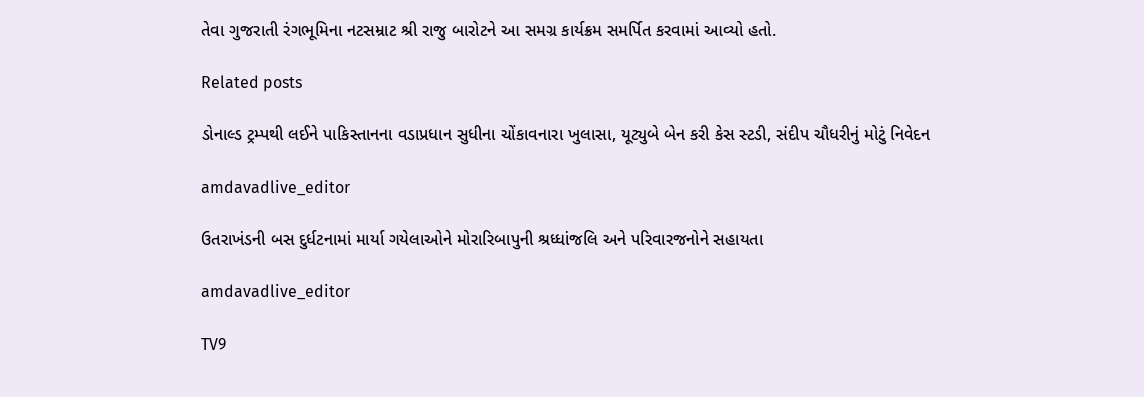તેવા ગુજરાતી રંગભૂમિના નટસમ્રાટ શ્રી રાજુ બારોટને આ સમગ્ર કાર્યક્રમ સમર્પિત કરવામાં આવ્યો હતો.

Related posts

ડોનાલ્ડ ટ્રમ્પથી લઈને પાકિસ્તાનના વડાપ્રધાન સુધીના ચોંકાવનારા ખુલાસા, યૂટ્યુબે બેન કરી કેસ સ્ટડી, સંદીપ ચૌધરીનું મોટું નિવેદન

amdavadlive_editor

ઉતરાખંડની બસ દુર્ધટનામાં માર્યા ગયેલાઓને મોરારિબાપુની શ્રધ્ધાંજલિ અને પરિવારજનોને સહાયતા

amdavadlive_editor

TV9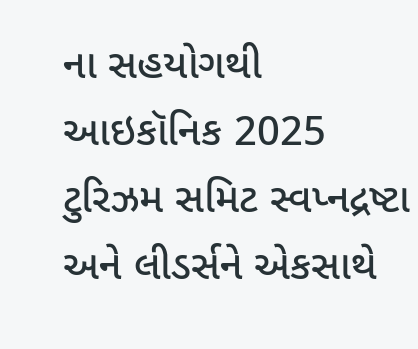ના સહયોગથી આઇકૉનિક 2025 ટુરિઝમ સમિટ સ્વપ્નદ્રષ્ટા અને લીડર્સને એકસાથે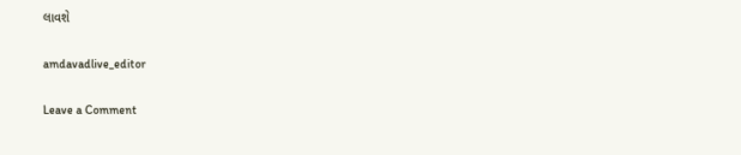લાવશે

amdavadlive_editor

Leave a Comment